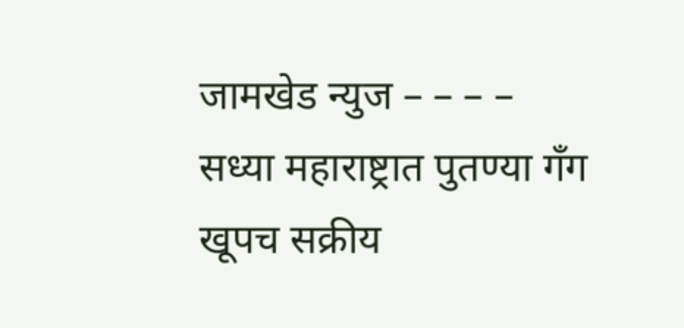जामखेड न्युज – – – –
सध्या महाराष्ट्रात पुतण्या गँग खूपच सक्रीय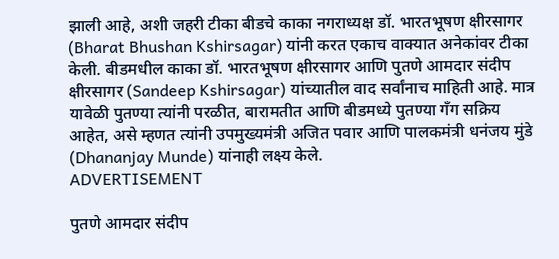झाली आहे, अशी जहरी टीका बीडचे काका नगराध्यक्ष डॉ. भारतभूषण क्षीरसागर (Bharat Bhushan Kshirsagar) यांनी करत एकाच वाक्यात अनेकांवर टीका केली. बीडमधील काका डॉ. भारतभूषण क्षीरसागर आणि पुतणे आमदार संदीप क्षीरसागर (Sandeep Kshirsagar) यांच्यातील वाद सर्वांनाच माहिती आहे. मात्र यावेळी पुतण्या त्यांनी परळीत, बारामतीत आणि बीडमध्ये पुतण्या गँग सक्रिय आहेत, असे म्हणत त्यांनी उपमुख्यमंत्री अजित पवार आणि पालकमंत्री धनंजय मुंडे (Dhananjay Munde) यांनाही लक्ष्य केले.
ADVERTISEMENT

पुतणे आमदार संदीप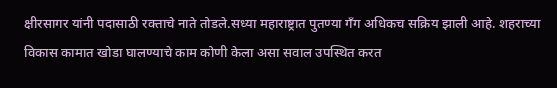क्षीरसागर यांनी पदासाठी रक्ताचे नाते तोडले.सध्या महाराष्ट्रात पुतण्या गँग अधिकच सक्रिय झाली आहे. शहराच्या विकास कामात खोडा घालण्याचे काम कोणी केला असा सवाल उपस्थित करत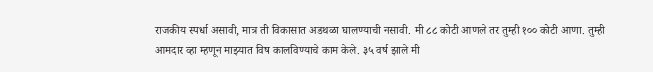राजकीय स्पर्धा असावी, मात्र ती विकासात अडथळा घालण्याची नसावी. मी ८८ कोटी आणले तर तुम्ही १०० कोटी आणा. तुम्ही आमदार व्हा म्हणून माझ्यात विष कालविण्याचे काम केले. ३५ वर्ष झाले मी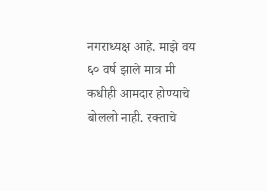नगराध्यक्ष आहे. माझे वय ६० वर्ष झाले मात्र मी कधीही आमदार होण्याचे बोललो नाही. रक्ताचे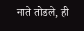नाते तोडले, ही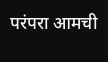परंपरा आमची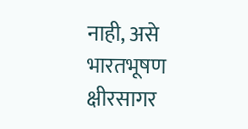नाही, असे भारतभूषण क्षीरसागर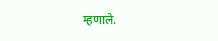म्हणाले.